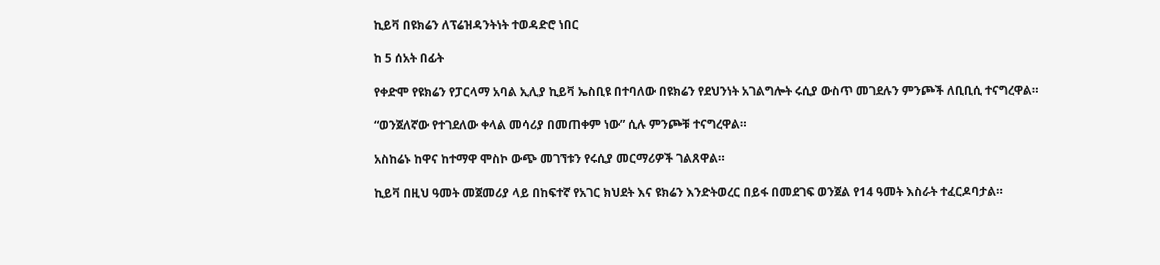ኪይቫ በዩክሬን ለፕሬዝዳንትነት ተወዳድሮ ነበር

ከ 5 ሰአት በፊት

የቀድሞ የዩክሬን የፓርላማ አባል ኢሊያ ኪይቫ ኤስቢዩ በተባለው በዩክሬን የደህንነት አገልግሎት ሩሲያ ውስጥ መገደሉን ምንጮች ለቢቢሲ ተናግረዋል።

“ወንጀለኛው የተገደለው ቀላል መሳሪያ በመጠቀም ነው” ሲሉ ምንጮቹ ተናግረዋል።

አስከሬኑ ከዋና ከተማዋ ሞስኮ ውጭ መገኘቱን የሩሲያ መርማሪዎች ገልጸዋል።

ኪይቫ በዚህ ዓመት መጀመሪያ ላይ በከፍተኛ የአገር ክህደት እና ዩክሬን እንድትወረር በይፋ በመደገፍ ወንጀል የ14 ዓመት እስራት ተፈርዶባታል።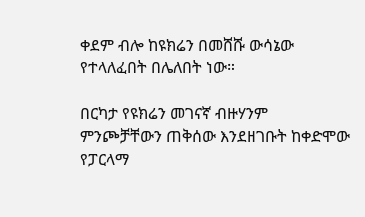ቀደም ብሎ ከዩክሬን በመሸሹ ውሳኔው የተላለፈበት በሌለበት ነው።

በርካታ የዩክሬን መገናኛ ብዙሃንም ምንጮቻቸውን ጠቅሰው እንደዘገቡት ከቀድሞው የፓርላማ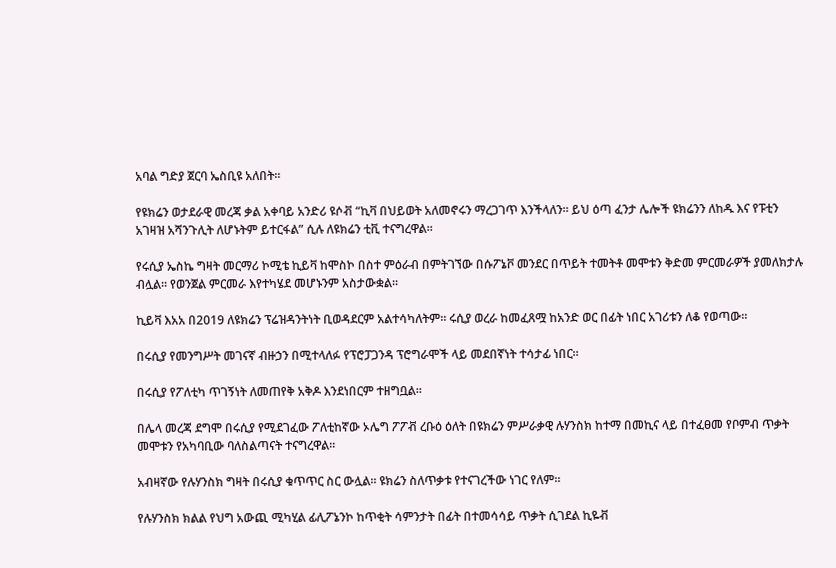አባል ግድያ ጀርባ ኤስቢዩ አለበት።

የዩክሬን ወታደራዊ መረጃ ቃል አቀባይ አንድሪ ዩሶቭ “ኪቫ በህይወት አለመኖሩን ማረጋገጥ እንችላለን። ይህ ዕጣ ፈንታ ሌሎች ዩክሬንን ለከዱ እና የፑቲን አገዛዝ አሻንጉሊት ለሆኑትም ይተርፋል” ሲሉ ለዩክሬን ቲቪ ተናግረዋል።

የሩሲያ ኤስኬ ግዛት መርማሪ ኮሚቴ ኪይቫ ከሞስኮ በስተ ምዕራብ በምትገኘው በሱፖኔቮ መንደር በጥይት ተመትቶ መሞቱን ቅድመ ምርመራዎች ያመለክታሉ ብሏል። የወንጀል ምርመራ እየተካሄደ መሆኑንም አስታውቋል።

ኪይቫ እአአ በ2019 ለዩክሬን ፕሬዝዳንትነት ቢወዳደርም አልተሳካለትም። ሩሲያ ወረራ ከመፈጸሟ ከአንድ ወር በፊት ነበር አገሪቱን ለቆ የወጣው።

በሩሲያ የመንግሥት መገናኛ ብዙኃን በሚተላለፉ የፕሮፓጋንዳ ፕሮግራሞች ላይ መደበኛነት ተሳታፊ ነበር።

በሩሲያ የፖለቲካ ጥገኝነት ለመጠየቅ አቅዶ እንደነበርም ተዘግቧል።

በሌላ መረጃ ደግሞ በሩሲያ የሚደገፈው ፖለቲከኛው ኦሌግ ፖፖቭ ረቡዕ ዕለት በዩክሬን ምሥራቃዊ ሉሃንስክ ከተማ በመኪና ላይ በተፈፀመ የቦምብ ጥቃት መሞቱን የአካባቢው ባለስልጣናት ተናግረዋል።

አብዛኛው የሉሃንስክ ግዛት በሩሲያ ቁጥጥር ስር ውሏል። ዩክሬን ስለጥቃቱ የተናገረችው ነገር የለም።

የሉሃንስክ ክልል የህግ አውጪ ሚካሂል ፊሊፖኔንኮ ከጥቂት ሳምንታት በፊት በተመሳሳይ ጥቃት ሲገደል ኪዬቭ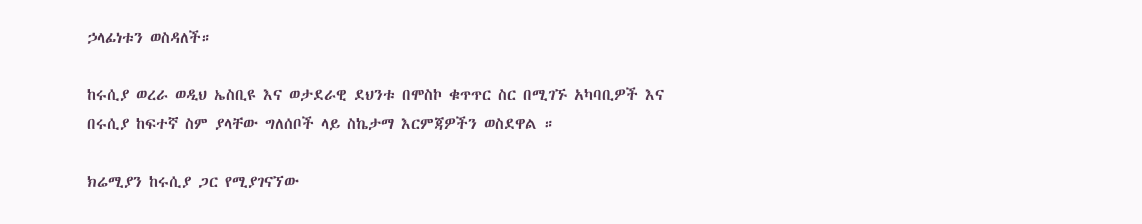ኃላፊነቱን ወስዳለች።

ከሩሲያ ወረራ ወዲህ ኤስቢዩ እና ወታደራዊ ደህንቱ በሞስኮ ቁጥጥር ስር በሚገኙ አካባቢዎች እና በሩሲያ ከፍተኛ ስም ያላቸው ግለሰቦች ላይ ስኬታማ እርምጃዎችን ወስደዋል ።

ክሬሚያን ከሩሲያ ጋር የሚያገናኘው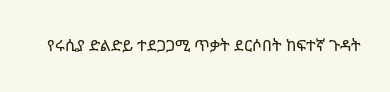የሩሲያ ድልድይ ተደጋጋሚ ጥቃት ደርሶበት ከፍተኛ ጉዳት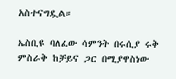አስተናግዷል።

ኤስቢዩ ባለፈው ሳምንት በሩሲያ ሩቅ ምስራቅ ከቻይና ጋር በሚያዋስነው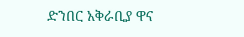ድንበር አቅራቢያ ዋና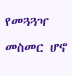የመጓጓዣ መስመር ሆኖ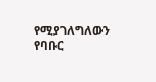የሚያገለግለውን የባቡር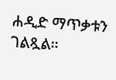ሐዲድ ማጥቃቱን ገልጿል።